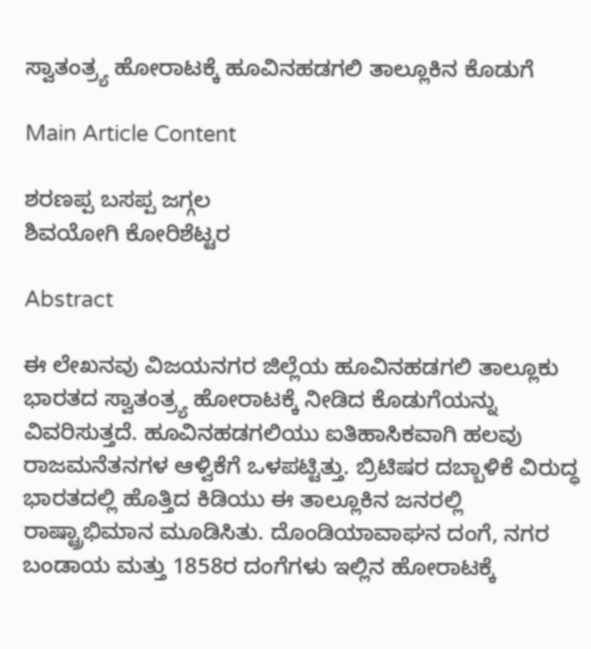ಸ್ವಾತಂತ್ರ್ಯ ಹೋರಾಟಕ್ಕೆ ಹೂವಿನಹಡಗಲಿ ತಾಲ್ಲೂಕಿನ ಕೊಡುಗೆ

Main Article Content

ಶರಣಪ್ಪ ಬಸಪ್ಪ ಜಗ್ಗಲ
ಶಿವಯೋಗಿ ಕೋರಿಶೆಟ್ಟರ

Abstract

ಈ ಲೇಖನವು ವಿಜಯನಗರ ಜಿಲ್ಲೆಯ ಹೂವಿನಹಡಗಲಿ ತಾಲ್ಲೂಕು ಭಾರತದ ಸ್ವಾತಂತ್ರ್ಯ ಹೋರಾಟಕ್ಕೆ ನೀಡಿದ ಕೊಡುಗೆಯನ್ನು ವಿವರಿಸುತ್ತದೆ. ಹೂವಿನಹಡಗಲಿಯು ಐತಿಹಾಸಿಕವಾಗಿ ಹಲವು ರಾಜಮನೆತನಗಳ ಆಳ್ವಿಕೆಗೆ ಒಳಪಟ್ಟಿತ್ತು. ಬ್ರಿಟಿಷರ ದಬ್ಬಾಳಿಕೆ ವಿರುದ್ಧ ಭಾರತದಲ್ಲಿ ಹೊತ್ತಿದ ಕಿಡಿಯು ಈ ತಾಲ್ಲೂಕಿನ ಜನರಲ್ಲಿ ರಾಷ್ಟ್ರಾಭಿಮಾನ ಮೂಡಿಸಿತು. ದೊಂಡಿಯಾವಾಘನ ದಂಗೆ, ನಗರ ಬಂಡಾಯ ಮತ್ತು 1858ರ ದಂಗೆಗಳು ಇಲ್ಲಿನ ಹೋರಾಟಕ್ಕೆ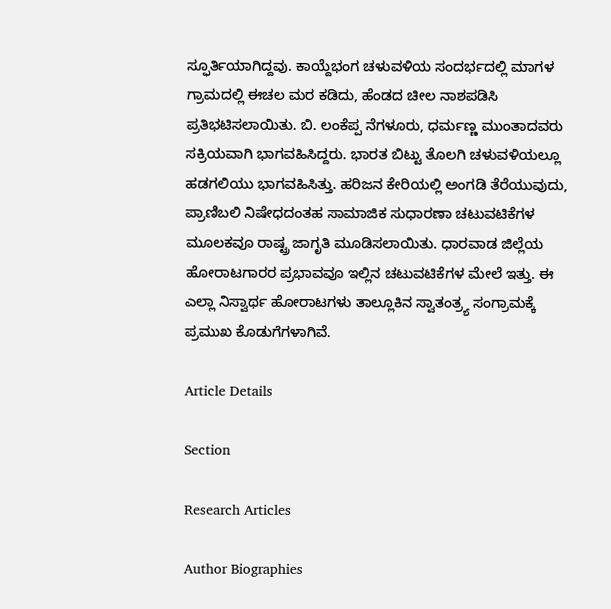ಸ್ಫೂರ್ತಿಯಾಗಿದ್ದವು. ಕಾಯ್ದೆಭಂಗ ಚಳುವಳಿಯ ಸಂದರ್ಭದಲ್ಲಿ ಮಾಗಳ ಗ್ರಾಮದಲ್ಲಿ ಈಚಲ ಮರ ಕಡಿದು, ಹೆಂಡದ ಚೀಲ ನಾಶಪಡಿಸಿ ಪ್ರತಿಭಟಿಸಲಾಯಿತು. ಬಿ. ಲಂಕೆಪ್ಪ ನೆಗಳೂರು, ಧರ್ಮಣ್ಣ ಮುಂತಾದವರು ಸಕ್ರಿಯವಾಗಿ ಭಾಗವಹಿಸಿದ್ದರು. ಭಾರತ ಬಿಟ್ಟು ತೊಲಗಿ ಚಳುವಳಿಯಲ್ಲೂ ಹಡಗಲಿಯು ಭಾಗವಹಿಸಿತ್ತು. ಹರಿಜನ ಕೇರಿಯಲ್ಲಿ ಅಂಗಡಿ ತೆರೆಯುವುದು, ಪ್ರಾಣಿಬಲಿ ನಿಷೇಧದಂತಹ ಸಾಮಾಜಿಕ ಸುಧಾರಣಾ ಚಟುವಟಿಕೆಗಳ ಮೂಲಕವೂ ರಾಷ್ಟ್ರ ಜಾಗೃತಿ ಮೂಡಿಸಲಾಯಿತು. ಧಾರವಾಡ ಜಿಲ್ಲೆಯ ಹೋರಾಟಗಾರರ ಪ್ರಭಾವವೂ ಇಲ್ಲಿನ ಚಟುವಟಿಕೆಗಳ ಮೇಲೆ ಇತ್ತು. ಈ ಎಲ್ಲಾ ನಿಸ್ವಾರ್ಥ ಹೋರಾಟಗಳು ತಾಲ್ಲೂಕಿನ ಸ್ವಾತಂತ್ರ್ಯ ಸಂಗ್ರಾಮಕ್ಕೆ ಪ್ರಮುಖ ಕೊಡುಗೆಗಳಾಗಿವೆ.

Article Details

Section

Research Articles

Author Biographies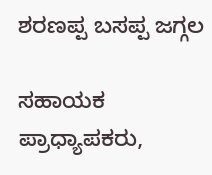ಶರಣಪ್ಪ ಬಸಪ್ಪ ಜಗ್ಗಲ

ಸಹಾಯಕ ಪ್ರಾಧ್ಯಾಪಕರು,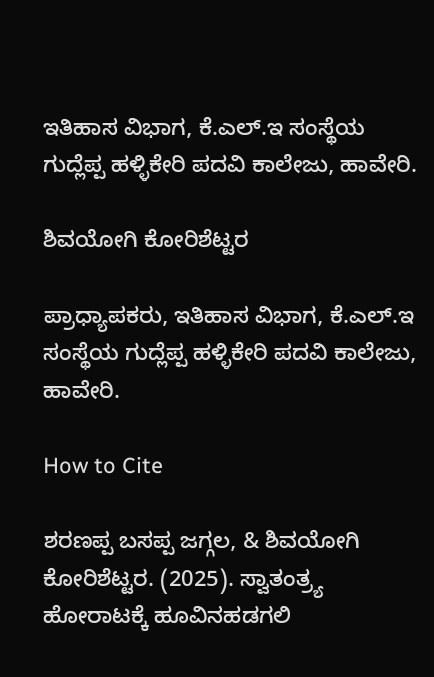ಇತಿಹಾಸ ವಿಭಾಗ, ಕೆ.ಎಲ್.ಇ ಸಂಸ್ಥೆಯ ಗುದ್ಲೆಪ್ಪ ಹಳ್ಳಿಕೇರಿ ಪದವಿ ಕಾಲೇಜು, ಹಾವೇರಿ.

ಶಿವಯೋಗಿ ಕೋರಿಶೆಟ್ಟರ

ಪ್ರಾಧ್ಯಾಪಕರು, ಇತಿಹಾಸ ವಿಭಾಗ, ಕೆ.ಎಲ್.ಇ ಸಂಸ್ಥೆಯ ಗುದ್ಲೆಪ್ಪ ಹಳ್ಳಿಕೇರಿ ಪದವಿ ಕಾಲೇಜು, ಹಾವೇರಿ.

How to Cite

ಶರಣಪ್ಪ ಬಸಪ್ಪ ಜಗ್ಗಲ, & ಶಿವಯೋಗಿ ಕೋರಿಶೆಟ್ಟರ. (2025). ಸ್ವಾತಂತ್ರ್ಯ ಹೋರಾಟಕ್ಕೆ ಹೂವಿನಹಡಗಲಿ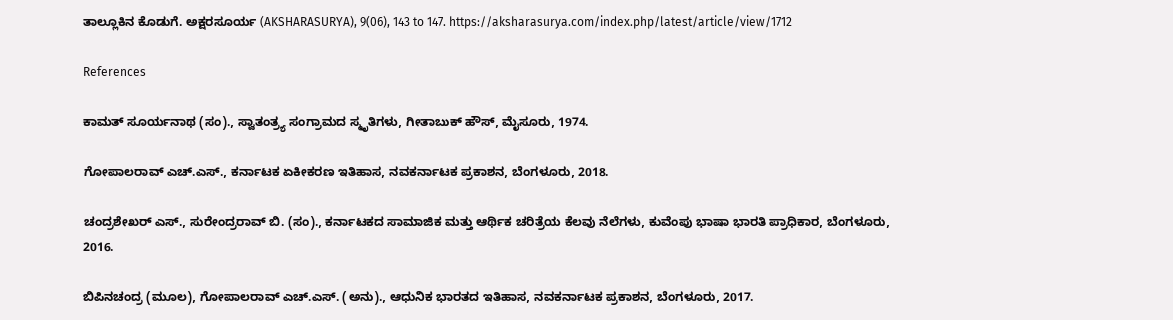ತಾಲ್ಲೂಕಿನ ಕೊಡುಗೆ. ಅಕ್ಷರಸೂರ್ಯ (AKSHARASURYA), 9(06), 143 to 147. https://aksharasurya.com/index.php/latest/article/view/1712

References

ಕಾಮತ್ ಸೂರ್ಯನಾಥ (ಸಂ)., ಸ್ವಾತಂತ್ರ್ಯ ಸಂಗ್ರಾಮದ ಸ್ಮೃತಿಗಳು, ಗೀತಾಬುಕ್ ಹೌಸ್, ಮೈಸೂರು, 1974.

ಗೋಪಾಲರಾವ್ ಎಚ್.ಎಸ್., ಕರ್ನಾಟಕ ಏಕೀಕರಣ ಇತಿಹಾಸ, ನವಕರ್ನಾಟಕ ಪ್ರಕಾಶನ, ಬೆಂಗಳೂರು, 2018.

ಚಂದ್ರಶೇಖರ್ ಎಸ್., ಸುರೇಂದ್ರರಾವ್ ಬಿ. (ಸಂ)., ಕರ್ನಾಟಕದ ಸಾಮಾಜಿಕ ಮತ್ತು ಆರ್ಥಿಕ ಚರಿತ್ರೆಯ ಕೆಲವು ನೆಲೆಗಳು, ಕುವೆಂಪು ಭಾಷಾ ಭಾರತಿ ಪ್ರಾಧಿಕಾರ, ಬೆಂಗಳೂರು, 2016.

ಬಿಪಿನಚಂದ್ರ (ಮೂಲ), ಗೋಪಾಲರಾವ್ ಎಚ್.ಎಸ್. (ಅನು)., ಆಧುನಿಕ ಭಾರತದ ಇತಿಹಾಸ, ನವಕರ್ನಾಟಕ ಪ್ರಕಾಶನ, ಬೆಂಗಳೂರು, 2017.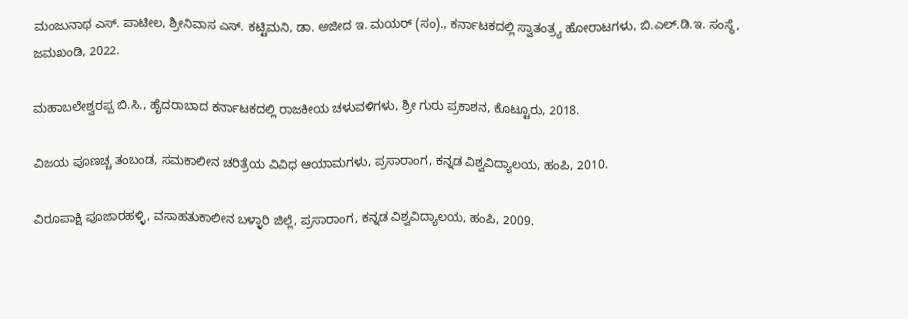ಮಂಜುನಾಥ ಎಸ್. ಪಾಟೀಲ, ಶ್ರೀನಿವಾಸ ಎಸ್. ಕಟ್ಟಿಮನಿ, ಡಾ. ಅಜೀದ ಇ. ಮಯರ್ (ಸಂ)., ಕರ್ನಾಟಕದಲ್ಲಿ ಸ್ವಾತಂತ್ರ್ಯ ಹೋರಾಟಗಳು, ಬಿ.ಎಲ್.ಡಿ.ಇ. ಸಂಸ್ಥೆ, ಜಮಖಂಡಿ, 2022.

ಮಹಾಬಲೇಶ್ವರಪ್ಪ ಬಿ.ಸಿ., ಹೈದರಾಬಾದ ಕರ್ನಾಟಕದಲ್ಲಿ ರಾಜಕೀಯ ಚಳುವಳಿಗಳು, ಶ್ರೀ ಗುರು ಪ್ರಕಾಶನ, ಕೊಟ್ಟೂರು, 2018.

ವಿಜಯ ಪೂಣಚ್ಚ ತಂಬಂಡ, ಸಮಕಾಲೀನ ಚರಿತ್ರೆಯ ವಿವಿಧ ಆಯಾಮಗಳು, ಪ್ರಸಾರಾಂಗ, ಕನ್ನಡ ವಿಶ್ವವಿದ್ಯಾಲಯ, ಹಂಪಿ, 2010.

ವಿರೂಪಾಕ್ಷಿ ಪೂಜಾರಹಳ್ಳಿ, ವಸಾಹತುಕಾಲೀನ ಬಳ್ಳಾರಿ ಜಿಲ್ಲೆ, ಪ್ರಸಾರಾಂಗ, ಕನ್ನಡ ವಿಶ್ವವಿದ್ಯಾಲಯ, ಹಂಪಿ, 2009.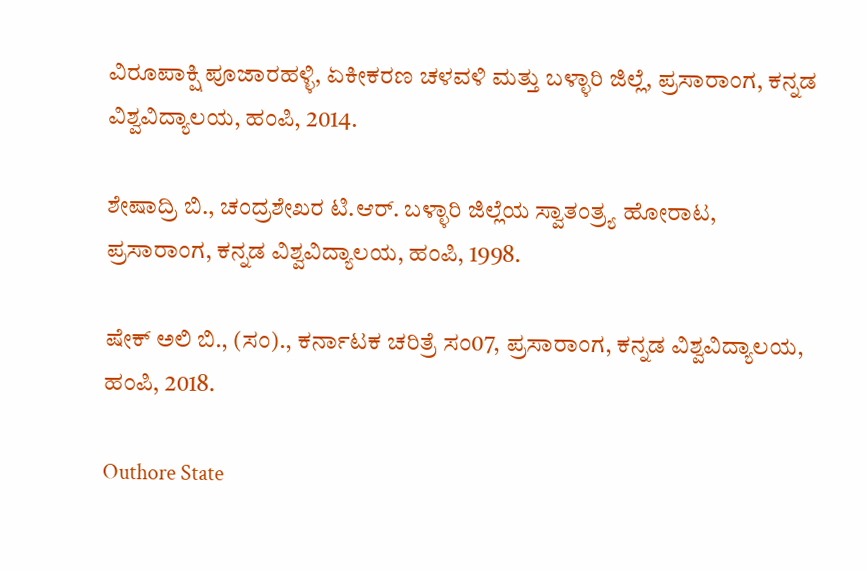ವಿರೂಪಾಕ್ಷಿ ಪೂಜಾರಹಳ್ಳಿ, ಏಕೀಕರಣ ಚಳವಳಿ ಮತ್ತು ಬಳ್ಳಾರಿ ಜಿಲ್ಲೆ, ಪ್ರಸಾರಾಂಗ, ಕನ್ನಡ ವಿಶ್ವವಿದ್ಯಾಲಯ, ಹಂಪಿ, 2014.

ಶೇಷಾದ್ರಿ ಬಿ., ಚಂದ್ರಶೇಖರ ಟಿ.ಆರ್. ಬಳ್ಳಾರಿ ಜಿಲ್ಲೆಯ ಸ್ವಾತಂತ್ರ್ಯ ಹೋರಾಟ, ಪ್ರಸಾರಾಂಗ, ಕನ್ನಡ ವಿಶ್ವವಿದ್ಯಾಲಯ, ಹಂಪಿ, 1998.

ಷೇಕ್ ಅಲಿ ಬಿ., (ಸಂ)., ಕರ್ನಾಟಕ ಚರಿತ್ರೆ ಸಂ07, ಪ್ರಸಾರಾಂಗ, ಕನ್ನಡ ವಿಶ್ವವಿದ್ಯಾಲಯ, ಹಂಪಿ, 2018.

Outhore State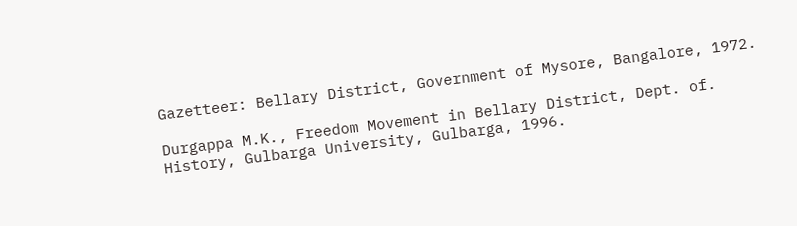Gazetteer: Bellary District, Government of Mysore, Bangalore, 1972.

Durgappa M.K., Freedom Movement in Bellary District, Dept. of. History, Gulbarga University, Gulbarga, 1996.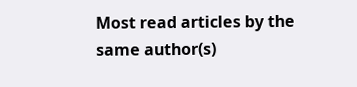Most read articles by the same author(s)